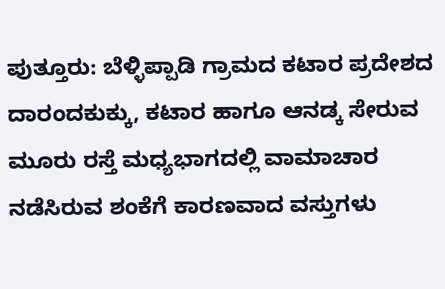ಪುತ್ತೂರು: ಬೆಳ್ಳಿಪ್ಪಾಡಿ ಗ್ರಾಮದ ಕಟಾರ ಪ್ರದೇಶದ ದಾರಂದಕುಕ್ಕು, ಕಟಾರ ಹಾಗೂ ಆನಡ್ಕ ಸೇರುವ ಮೂರು ರಸ್ತೆ ಮಧ್ಯಭಾಗದಲ್ಲಿ ವಾಮಾಚಾರ ನಡೆಸಿರುವ ಶಂಕೆಗೆ ಕಾರಣವಾದ ವಸ್ತುಗಳು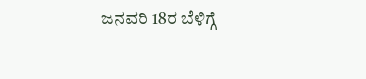ಜನವರಿ 18ರ ಬೆಳಿಗ್ಗೆ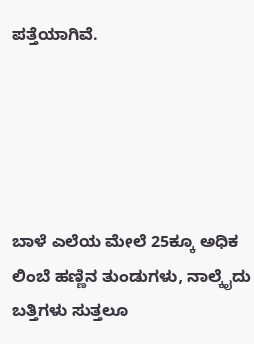ಪತ್ತೆಯಾಗಿವೆ.





ಬಾಳೆ ಎಲೆಯ ಮೇಲೆ 25ಕ್ಕೂ ಅಧಿಕ ಲಿಂಬೆ ಹಣ್ಣಿನ ತುಂಡುಗಳು, ನಾಲ್ಕೈದು ಬತ್ತಿಗಳು ಸುತ್ತಲೂ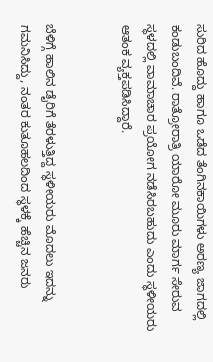ಸುರಿದ ಹೊದ್ದು ಹಾಗೂ ಒಡೆದ ತೆಂಗಿನಕಾಯಿಗಳು ಅರಣ್ಯ ಜಾಗದಲ್ಲಿ ಕಂಡುಬಂದಿವೆ. ರಾತ್ರೋರಾತ್ರಿ ಯಾರೋ ಮೂರು ಮಾರ್ಗ ಸೇರುವ ಸ್ಥಳದಲ್ಲಿ ವಾಮಾಚಾರ ಪ್ರಯೋಗ ನಡೆಸಿರಬಹುದು ಎಂದು ಸ್ಥಳೀಯರು ಆತಂಕ ವ್ಯಕ್ತಪಡಿಸಿದ್ದಾರೆ.


ಬೆಳಿಗ್ಗೆ ಹಾಲಿನ ಡೈರಿಗೆ ತೆರಳುತ್ತಿದ್ದ ಸ್ಥಳೀಯರು ಮೊದಲು ಇದನ್ನು ಗಮನಿಸಿದ್ದು, ನಂತರ ಕುತೂಹಲದಿಂದ ಸ್ಥಳಕ್ಕೆ ಹೆಚ್ಚಿನ ಜನರು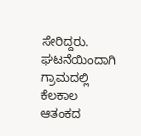ಸೇರಿದ್ದರು. ಘಟನೆಯಿಂದಾಗಿ ಗ್ರಾಮದಲ್ಲಿ ಕೆಲಕಾಲ ಆತಂಕದ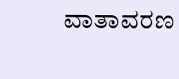ವಾತಾವರಣ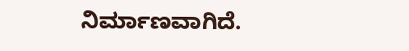ನಿರ್ಮಾಣವಾಗಿದೆ.